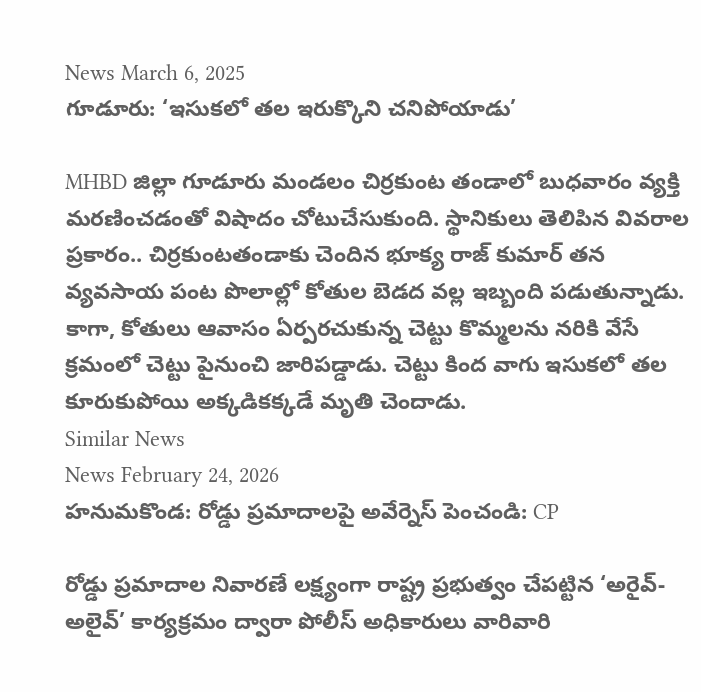News March 6, 2025
గూడూరు: ‘ఇసుకలో తల ఇరుక్కొని చనిపోయాడు’

MHBD జిల్లా గూడూరు మండలం చిర్రకుంట తండాలో బుధవారం వ్యక్తి మరణించడంతో విషాదం చోటుచేసుకుంది. స్థానికులు తెలిపిన వివరాల ప్రకారం.. చిర్రకుంటతండాకు చెందిన భూక్య రాజ్ కుమార్ తన వ్యవసాయ పంట పొలాల్లో కోతుల బెడద వల్ల ఇబ్బంది పడుతున్నాడు. కాగా, కోతులు ఆవాసం ఏర్పరచుకున్న చెట్టు కొమ్మలను నరికి వేసే క్రమంలో చెట్టు పైనుంచి జారిపడ్డాడు. చెట్టు కింద వాగు ఇసుకలో తల కూరుకుపోయి అక్కడికక్కడే మృతి చెందాడు.
Similar News
News February 24, 2026
హనుమకొండ: రోడ్డు ప్రమాదాలపై అవేర్నెస్ పెంచండి: CP

రోడ్డు ప్రమాదాల నివారణే లక్ష్యంగా రాష్ట్ర ప్రభుత్వం చేపట్టిన ‘అరైవ్- అలైవ్’ కార్యక్రమం ద్వారా పోలీస్ అధికారులు వారివారి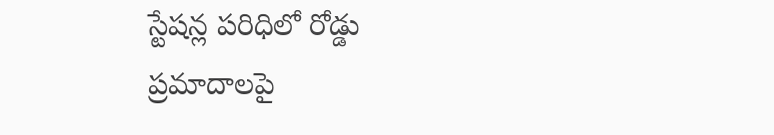స్టేషన్ల పరిధిలో రోడ్డు ప్రమాదాలపై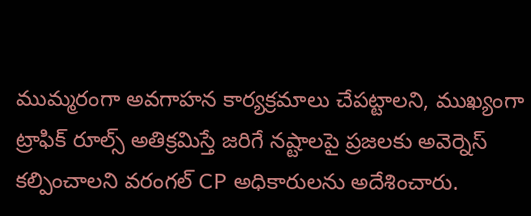ముమ్మరంగా అవగాహన కార్యక్రమాలు చేపట్టాలని, ముఖ్యంగా ట్రాఫిక్ రూల్స్ అతిక్రమిస్తే జరిగే నష్టాలపై ప్రజలకు అవెర్నెస్ కల్పించాలని వరంగల్ CP అధికారులను అదేశించారు.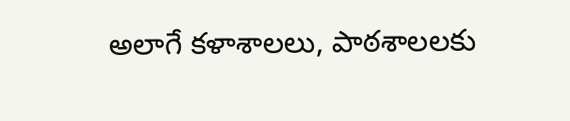అలాగే కళాశాలలు, పాఠశాలలకు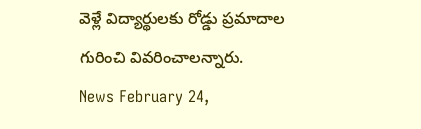వెళ్లే విద్యార్థులకు రోడ్డు ప్రమాదాల గురించి వివరించాలన్నారు.
News February 24,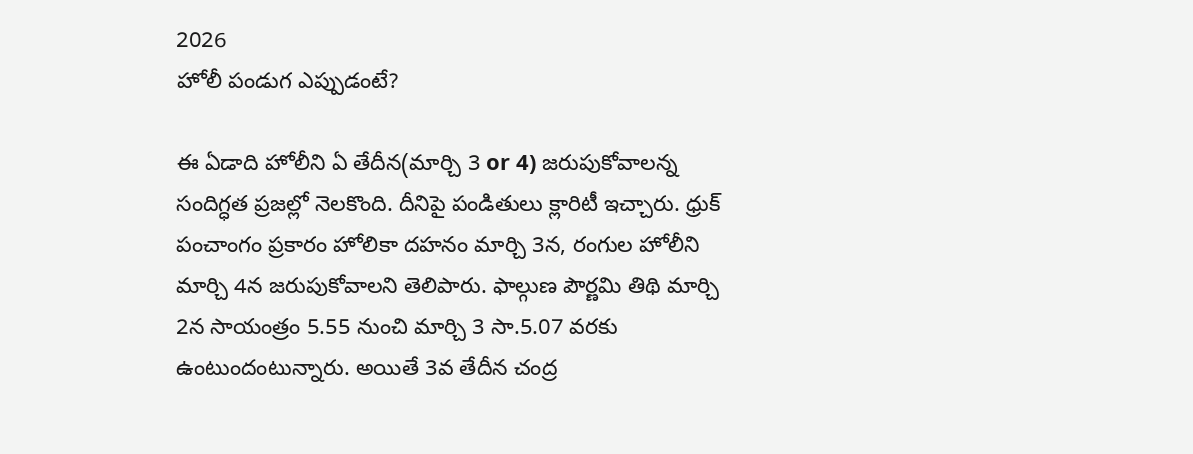2026
హోలీ పండుగ ఎప్పుడంటే?

ఈ ఏడాది హోలీని ఏ తేదీన(మార్చి 3 or 4) జరుపుకోవాలన్న సందిగ్ధత ప్రజల్లో నెలకొంది. దీనిపై పండితులు క్లారిటీ ఇచ్చారు. ధ్రుక్ పంచాంగం ప్రకారం హోలికా దహనం మార్చి 3న, రంగుల హోలీని మార్చి 4న జరుపుకోవాలని తెలిపారు. ఫాల్గుణ పౌర్ణమి తిథి మార్చి 2న సాయంత్రం 5.55 నుంచి మార్చి 3 సా.5.07 వరకు ఉంటుందంటున్నారు. అయితే 3వ తేదీన చంద్ర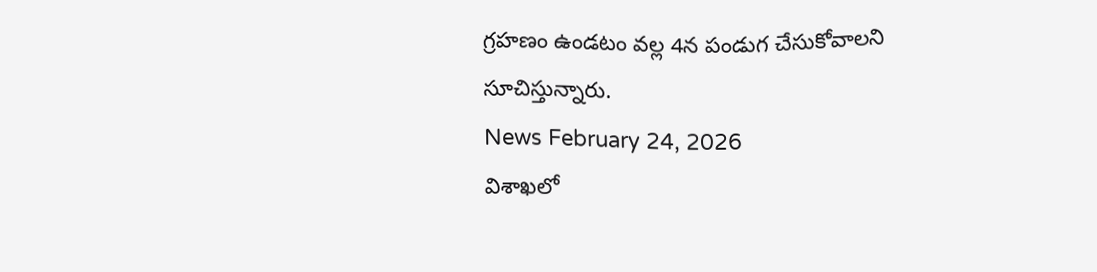గ్రహణం ఉండటం వల్ల 4న పండుగ చేసుకోవాలని సూచిస్తున్నారు.
News February 24, 2026
విశాఖలో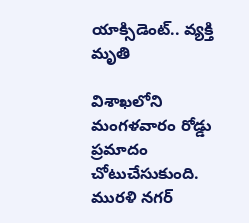యాక్సిడెంట్.. వ్యక్తి మృతి

విశాఖలోని మంగళవారం రోడ్డు ప్రమాదం చోటుచేసుకుంది. మురళి నగర్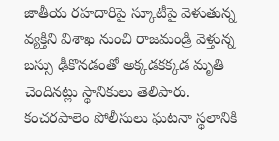జాతీయ రహదారిపై స్కూటీపై వెళుతున్న వ్యక్తిని విశాఖ నుంచి రాజమండ్రి వెళ్తున్న బస్సు ఢీకొనడంతో అక్కడకక్కడ మృతి చెందినట్లు స్థానికులు తెలిపారు. కంచరపాలెం పోలీసులు ఘటనా స్థలానికి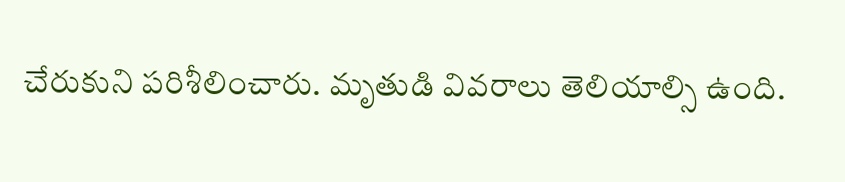చేరుకుని పరిశీలించారు. మృతుడి వివరాలు తెలియాల్సి ఉంది.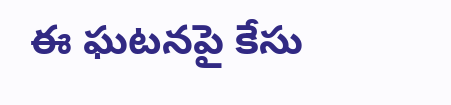ఈ ఘటనపై కేసు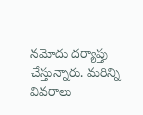నమోదు దర్యాప్తు చేస్తున్నారు. మరిన్ని వివరాలు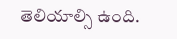తెలియాల్సి ఉంది.